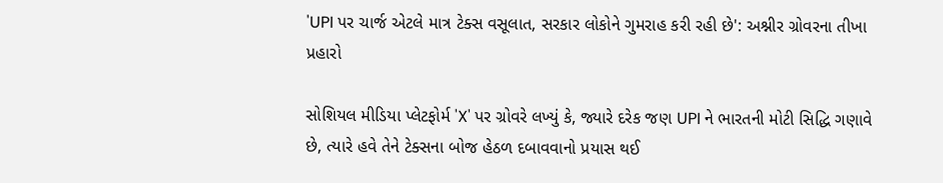'UPI પર ચાર્જ એટલે માત્ર ટેક્સ વસૂલાત, સરકાર લોકોને ગુમરાહ કરી રહી છે': અશ્નીર ગ્રોવરના તીખા પ્રહારો

સોશિયલ મીડિયા પ્લેટફોર્મ 'X' પર ગ્રોવરે લખ્યું કે, જ્યારે દરેક જણ UPI ને ભારતની મોટી સિદ્ધિ ગણાવે છે, ત્યારે હવે તેને ટેક્સના બોજ હેઠળ દબાવવાનો પ્રયાસ થઈ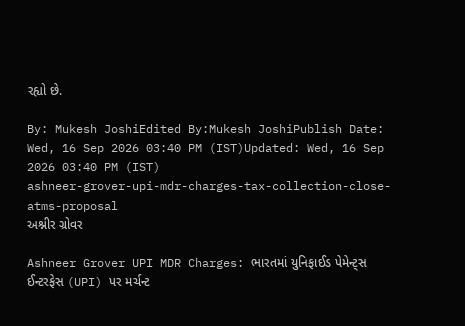રહ્યો છે.

By: Mukesh JoshiEdited By:Mukesh JoshiPublish Date: Wed, 16 Sep 2026 03:40 PM (IST)Updated: Wed, 16 Sep 2026 03:40 PM (IST)
ashneer-grover-upi-mdr-charges-tax-collection-close-atms-proposal
અશ્નીર ગ્રોવર

Ashneer Grover UPI MDR Charges: ભારતમાં યુનિફાઈડ પેમેન્ટ્સ ઈન્ટરફેસ (UPI) પર મર્ચન્ટ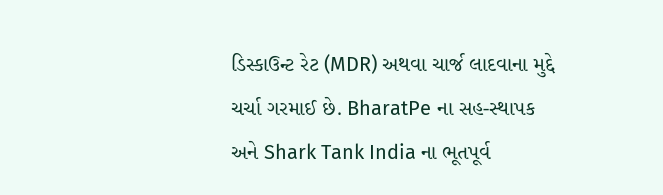ડિસ્કાઉન્ટ રેટ (MDR) અથવા ચાર્જ લાદવાના મુદ્દે ચર્ચા ગરમાઈ છે. BharatPe ના સહ-સ્થાપક અને Shark Tank India ના ભૂતપૂર્વ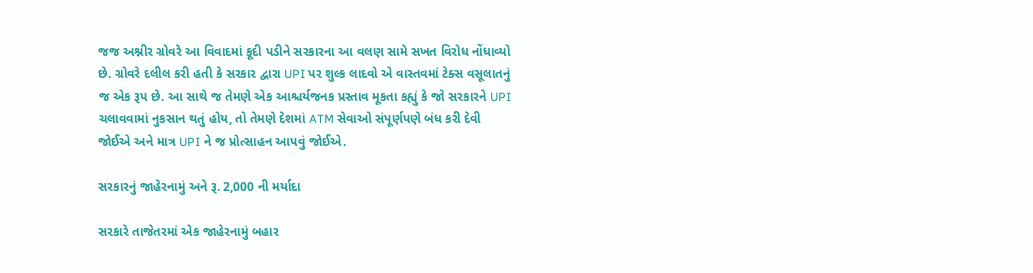જજ અશ્નીર ગ્રોવરે આ વિવાદમાં કૂદી પડીને સરકારના આ વલણ સામે સખત વિરોધ નોંધાવ્યો છે. ગ્રોવરે દલીલ કરી હતી કે સરકાર દ્વારા UPI પર શુલ્ક લાદવો એ વાસ્તવમાં ટેક્સ વસૂલાતનું જ એક રૂપ છે. આ સાથે જ તેમણે એક આશ્ચર્યજનક પ્રસ્તાવ મૂકતા કહ્યું કે જો સરકારને UPI ચલાવવામાં નુકસાન થતું હોય, તો તેમણે દેશમાં ATM સેવાઓ સંપૂર્ણપણે બંધ કરી દેવી જોઈએ અને માત્ર UPI ને જ પ્રોત્સાહન આપવું જોઈએ.

સરકારનું જાહેરનામું અને રૂ. 2,000 ની મર્યાદા

સરકારે તાજેતરમાં એક જાહેરનામું બહાર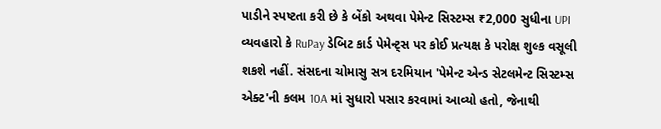પાડીને સ્પષ્ટતા કરી છે કે બેંકો અથવા પેમેન્ટ સિસ્ટમ્સ ₹2,000 સુધીના UPI વ્યવહારો કે RuPay ડેબિટ કાર્ડ પેમેન્ટ્સ પર કોઈ પ્રત્યક્ષ કે પરોક્ષ શુલ્ક વસૂલી શકશે નહીં. સંસદના ચોમાસુ સત્ર દરમિયાન 'પેમેન્ટ એન્ડ સેટલમેન્ટ સિસ્ટમ્સ એક્ટ'ની કલમ 10A માં સુધારો પસાર કરવામાં આવ્યો હતો, જેનાથી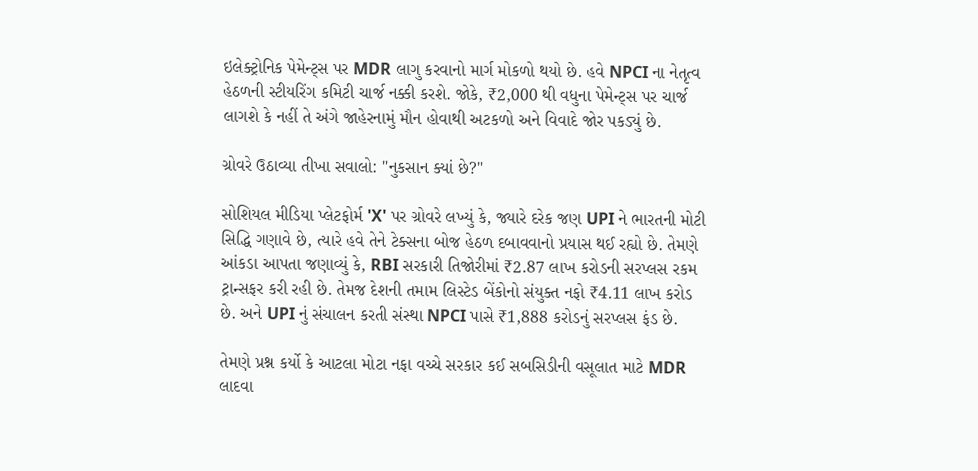ઇલેક્ટ્રોનિક પેમેન્ટ્સ પર MDR લાગુ કરવાનો માર્ગ મોકળો થયો છે. હવે NPCI ના નેતૃત્વ હેઠળની સ્ટીયરિંગ કમિટી ચાર્જ નક્કી કરશે. જોકે, ₹2,000 થી વધુના પેમેન્ટ્સ પર ચાર્જ લાગશે કે નહીં તે અંગે જાહેરનામું મૌન હોવાથી અટકળો અને વિવાદે જોર પકડ્યું છે.

ગ્રોવરે ઉઠાવ્યા તીખા સવાલો: "નુકસાન ક્યાં છે?"

સોશિયલ મીડિયા પ્લેટફોર્મ 'X' પર ગ્રોવરે લખ્યું કે, જ્યારે દરેક જણ UPI ને ભારતની મોટી સિદ્ધિ ગણાવે છે, ત્યારે હવે તેને ટેક્સના બોજ હેઠળ દબાવવાનો પ્રયાસ થઈ રહ્યો છે. તેમણે આંકડા આપતા જણાવ્યું કે, RBI સરકારી તિજોરીમાં ₹2.87 લાખ કરોડની સરપ્લસ રકમ ટ્રાન્સફર કરી રહી છે. તેમજ દેશની તમામ લિસ્ટેડ બેંકોનો સંયુક્ત નફો ₹4.11 લાખ કરોડ છે. અને UPI નું સંચાલન કરતી સંસ્થા NPCI પાસે ₹1,888 કરોડનું સરપ્લસ ફંડ છે.

તેમણે પ્રશ્ન કર્યો કે આટલા મોટા નફા વચ્ચે સરકાર કઈ સબસિડીની વસૂલાત માટે MDR લાદવા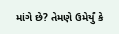માંગે છે? તેમણે ઉમેર્યું કે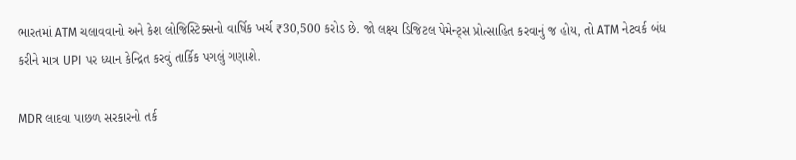ભારતમાં ATM ચલાવવાનો અને કેશ લોજિસ્ટિક્સનો વાર્ષિક ખર્ચ ₹30,500 કરોડ છે. જો લક્ષ્ય ડિજિટલ પેમેન્ટ્સ પ્રોત્સાહિત કરવાનું જ હોય, તો ATM નેટવર્ક બંધ કરીને માત્ર UPI પર ધ્યાન કેન્દ્રિત કરવું તાર્કિક પગલું ગણાશે.

MDR લાદવા પાછળ સરકારનો તર્ક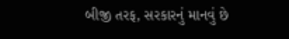બીજી તરફ, સરકારનું માનવું છે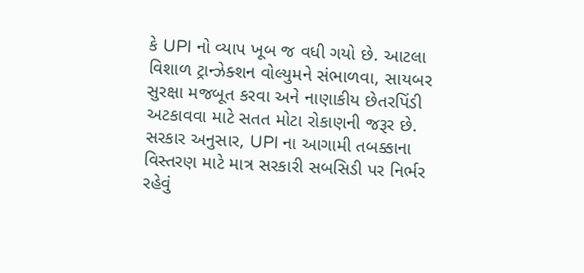કે UPI નો વ્યાપ ખૂબ જ વધી ગયો છે. આટલા વિશાળ ટ્રાન્ઝેક્શન વોલ્યુમને સંભાળવા, સાયબર સુરક્ષા મજબૂત કરવા અને નાણાકીય છેતરપિંડી અટકાવવા માટે સતત મોટા રોકાણની જરૂર છે. સરકાર અનુસાર, UPI ના આગામી તબક્કાના વિસ્તરણ માટે માત્ર સરકારી સબસિડી પર નિર્ભર રહેવું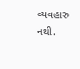વ્યવહારુ નથી.